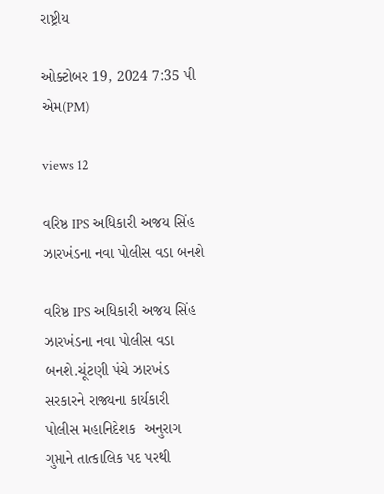રાષ્ટ્રીય

ઓક્ટોબર 19, 2024 7:35 પી એમ(PM)

views 12

વરિષ્ઠ IPS અધિકારી અજય સિંહ ઝારખંડના નવા પોલીસ વડા બનશે

વરિષ્ઠ IPS અધિકારી અજય સિંહ ઝારખંડના નવા પોલીસ વડા બનશે.ચૂંટણી પંચે ઝારખંડ સરકારને રાજ્યના કાર્યકારી  પોલીસ મહાનિદેશક  અનુરાગ ગુપ્તાને તાત્કાલિક પદ પરથી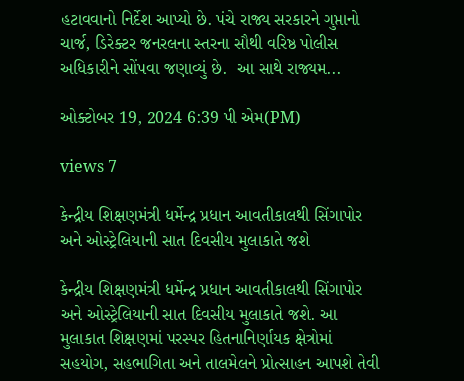હટાવવાનો નિર્દેશ આપ્યો છે. પંચે રાજ્ય સરકારને ગુપ્તાનો ચાર્જ, ડિરેક્ટર જનરલના સ્તરના સૌથી વરિષ્ઠ પોલીસ અધિકારીને સોંપવા જણાવ્યું છે.  આ સાથે રાજ્યમ...

ઓક્ટોબર 19, 2024 6:39 પી એમ(PM)

views 7

કેન્દ્રીય શિક્ષણમંત્રી ધર્મેન્દ્ર પ્રધાન આવતીકાલથી સિંગાપોર અને ઓસ્ટ્રેલિયાની સાત દિવસીય મુલાકાતે જશે

કેન્દ્રીય શિક્ષણમંત્રી ધર્મેન્દ્ર પ્રધાન આવતીકાલથી સિંગાપોર અને ઓસ્ટ્રેલિયાની સાત દિવસીય મુલાકાતે જશે. આ મુલાકાત શિક્ષણમાં પરસ્પર હિતનાનિર્ણાયક ક્ષેત્રોમાં સહયોગ, સહભાગિતા અને તાલમેલને પ્રોત્સાહન આપશે તેવી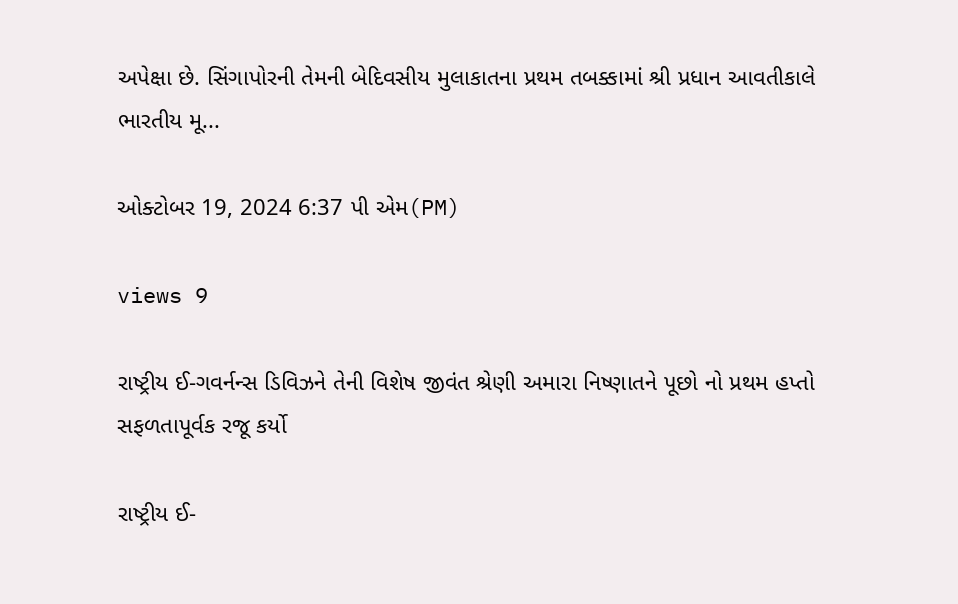અપેક્ષા છે. સિંગાપોરની તેમની બેદિવસીય મુલાકાતના પ્રથમ તબક્કામાં શ્રી પ્રધાન આવતીકાલે ભારતીય મૂ...

ઓક્ટોબર 19, 2024 6:37 પી એમ(PM)

views 9

રાષ્ટ્રીય ઈ-ગવર્નન્સ ડિવિઝને તેની વિશેષ જીવંત શ્રેણી અમારા નિષ્ણાતને પૂછો નો પ્રથમ હપ્તો સફળતાપૂર્વક રજૂ કર્યો

રાષ્ટ્રીય ઈ-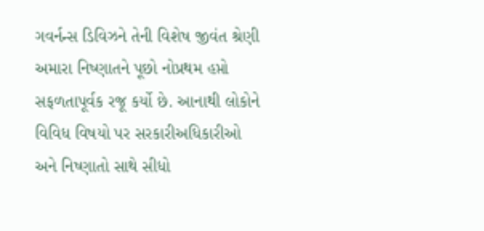ગવર્નન્સ ડિવિઝને તેની વિશેષ જીવંત શ્રેણી અમારા નિષ્ણાતને પૂછો નોપ્રથમ હપ્તો સફળતાપૂર્વક રજૂ કર્યો છે. આનાથી લોકોને વિવિધ વિષયો પર સરકારીઅધિકારીઓ અને નિષ્ણાતો સાથે સીધો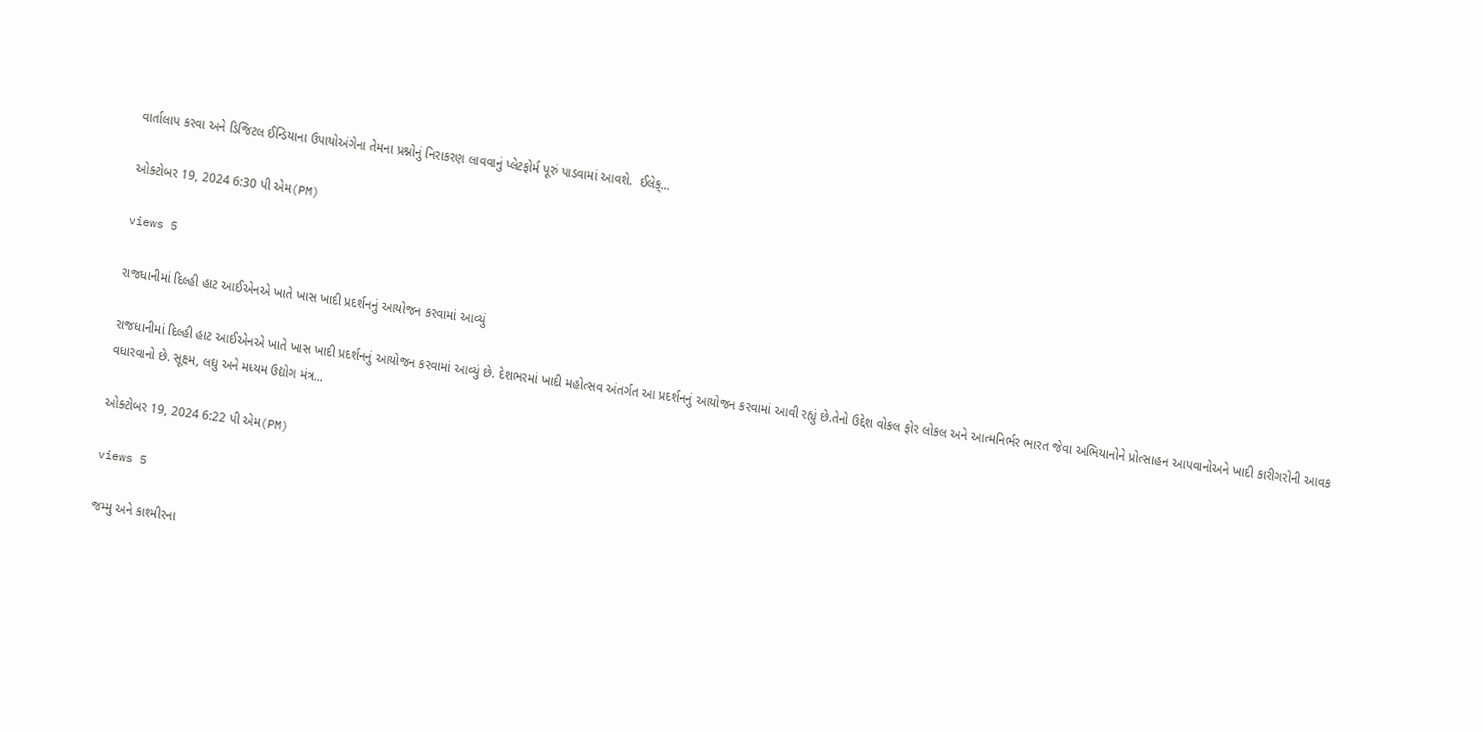વાર્તાલાપ કરવા અને ડિજિટલ ઈન્ડિયાના ઉપાયોઅંગેના તેમના પ્રશ્નોનું નિરાકરણ લાવવાનું પ્લેટફોર્મ પૂરું પાડવામાં આવશે.  ઈલેક્...

ઓક્ટોબર 19, 2024 6:30 પી એમ(PM)

views 5

રાજધાનીમાં દિલ્હી હાટ આઈએનએ ખાતે ખાસ ખાદી પ્રદર્શનનું આયોજન કરવામાં આવ્યું

રાજધાનીમાં દિલ્હી હાટ આઈએનએ ખાતે ખાસ ખાદી પ્રદર્શનનું આયોજન કરવામાં આવ્યું છે. દેશભરમાં ખાદી મહોત્સવ અંતર્ગત આ પ્રદર્શનનું આયોજન કરવામાં આવી રહ્યું છે.તેનો ઉદ્દેશ વોકલ ફોર લોકલ અને આત્મનિર્ભર ભારત જેવા અભિયાનોને પ્રોત્સાહન આપવાનોઅને ખાદી કારીગરોની આવક વધારવાનો છે. સૂક્ષ્મ, લઘુ અને મધ્યમ ઉદ્યોગ મંત્ર...

ઓક્ટોબર 19, 2024 6:22 પી એમ(PM)

views 5

જમ્મુ અને કાશ્મીરના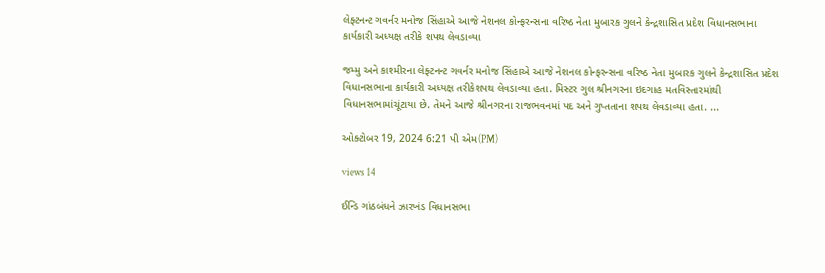લેફ્ટનન્ટ ગવર્નર મનોજ સિંહાએ આજે નેશનલ કોન્ફરન્સના વરિષ્ઠ નેતા મુબારક ગુલને કેન્દ્રશાસિત પ્રદેશ વિધાનસભાના કાર્યકારી અધ્યક્ષ તરીકે શપથ લેવડાવ્યા

જમ્મુ અને કાશ્મીરના લેફ્ટનન્ટ ગવર્નર મનોજ સિંહાએ આજે નેશનલ કોન્ફરન્સના વરિષ્ઠ નેતા મુબારક ગુલને કેન્દ્રશાસિત પ્રદેશ વિધાનસભાના કાર્યકારી અધ્યક્ષ તરીકેશપથ લેવડાવ્યા હતા. મિસ્ટર ગુલ શ્રીનગરના ઇદગાહ મતવિસ્તારમાંથી વિધાનસભામાંચૂંટાયા છે. તેમને આજે શ્રીનગરના રાજભવનમાં પદ અને ગુપ્તતાના શપથ લેવડાવ્યા હતા. ...

ઓક્ટોબર 19, 2024 6:21 પી એમ(PM)

views 14

ઈન્ડિ ગાંઠબંધને ઝારખંડ વિધાનસભા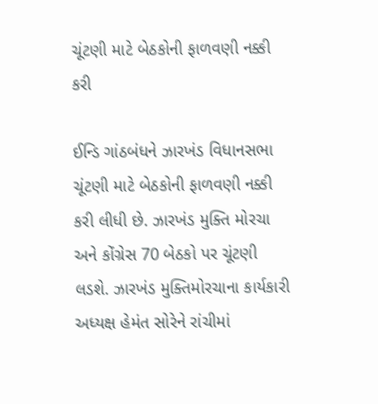ચૂંટણી માટે બેઠકોની ફાળવણી નક્કી કરી

ઈન્ડિ ગાંઠબંધને ઝારખંડ વિધાનસભા ચૂંટણી માટે બેઠકોની ફાળવણી નક્કી કરી લીધી છે. ઝારખંડ મુક્તિ મોરચા અને કોંગ્રેસ 70 બેઠકો પર ચૂંટણી લડશે. ઝારખંડ મુક્તિમોરચાના કાર્યકારી અધ્યક્ષ હેમંત સોરેને રાંચીમાં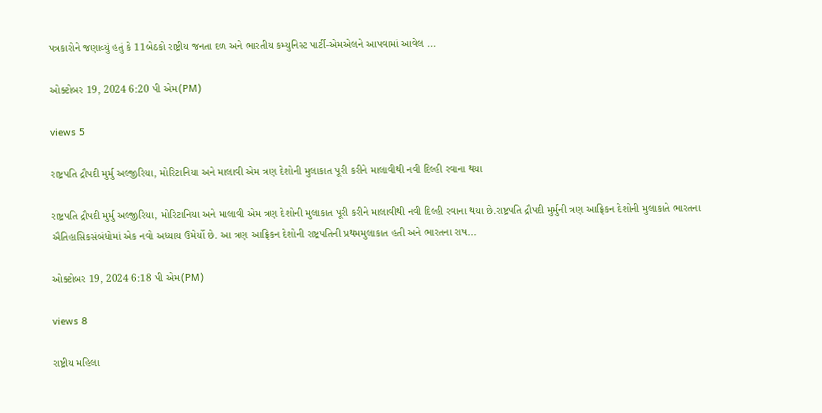પત્રકારોને જણાવ્યું હતું કે 11બેઠકો રાષ્ટ્રીય જનતા દળ અને ભારતીય કમ્યુનિસ્ટ પાર્ટી-એમએલને આપવામાં આવેલ ...

ઓક્ટોબર 19, 2024 6:20 પી એમ(PM)

views 5

રાષ્ટ્રપતિ દ્રૌપદી મુર્મુ અલ્જીરિયા, મોરિટાનિયા અને માલાવી એમ ત્રણ દેશોની મુલાકાત પૂરી કરીને માલાવીથી નવી દિલ્હી રવાના થયા

રાષ્ટ્રપતિ દ્રૌપદી મુર્મુ અલ્જીરિયા, મોરિટાનિયા અને માલાવી એમ ત્રણ દેશોની મુલાકાત પૂરી કરીને માલાવીથી નવી દિલ્હી રવાના થયા છે.રાષ્ટ્રપતિ દ્રૌપદી મુર્મુની ત્રણ આફ્રિકન દેશોની મુલાકાતે ભારતના ઐતિહાસિકસંબંધોમાં એક નવો અધ્યાય ઉમેર્યો છે. આ ત્રણ આફ્રિકન દેશોની રાષ્ટ્રપતિની પ્રથમમુલાકાત હતી અને ભારતના રાષ...

ઓક્ટોબર 19, 2024 6:18 પી એમ(PM)

views 8

રાષ્ટ્રીય મહિલા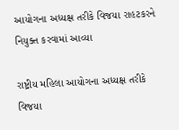આયોગના અધ્યક્ષ તરીકે વિજયા રાહટકરને નિયુક્ત કરવામાં આવ્યા

રાષ્ટ્રીય મહિલા આયોગના અધ્યક્ષ તરીકે  વિજયા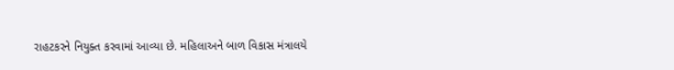રાહટકરને નિયુક્ત કરવામાં આવ્યા છે. મહિલાઅને બાળ વિકાસ મંત્રાલયે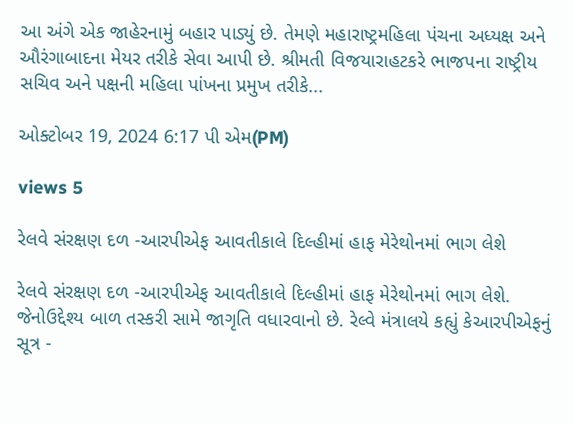આ અંગે એક જાહેરનામું બહાર પાડ્યું છે. તેમણે મહારાષ્ટ્રમહિલા પંચના અધ્યક્ષ અને ઔરંગાબાદના મેયર તરીકે સેવા આપી છે. શ્રીમતી વિજયારાહટકરે ભાજપના રાષ્ટ્રીય સચિવ અને પક્ષની મહિલા પાંખના પ્રમુખ તરીકે...

ઓક્ટોબર 19, 2024 6:17 પી એમ(PM)

views 5

રેલવે સંરક્ષણ દળ -આરપીએફ આવતીકાલે દિલ્હીમાં હાફ મેરેથોનમાં ભાગ લેશે

રેલવે સંરક્ષણ દળ -આરપીએફ આવતીકાલે દિલ્હીમાં હાફ મેરેથોનમાં ભાગ લેશે. જેનોઉદ્દેશ્ય બાળ તસ્કરી સામે જાગૃતિ વધારવાનો છે. રેલ્વે મંત્રાલયે કહ્યું કેઆરપીએફનું સૂત્ર -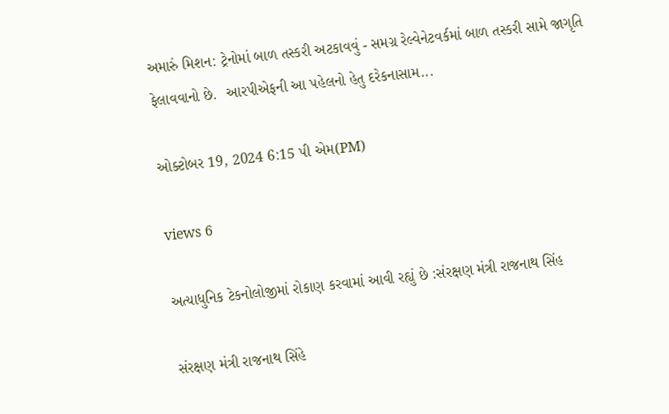અમારું મિશન: ટ્રેનોમાં બાળ તસ્કરી અટકાવવું - સમગ્ર રેલ્વેનેટવર્કમાં બાળ તસ્કરી સામે જાગૃતિ ફેલાવવાનો છે.  આરપીએફની આ પહેલનો હેતુ દરેકનાસામ...

ઓક્ટોબર 19, 2024 6:15 પી એમ(PM)

views 6

અત્યાધુનિક ટેકનોલોજીમાં રોકાણ કરવામાં આવી રહ્યું છે :સંરક્ષણ મંત્રી રાજનાથ સિંહ

સંરક્ષણ મંત્રી રાજનાથ સિંહે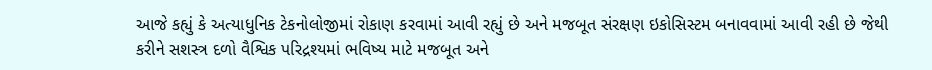આજે કહ્યું કે અત્યાધુનિક ટેકનોલોજીમાં રોકાણ કરવામાં આવી રહ્યું છે અને મજબૂત સંરક્ષણ ઇકોસિસ્ટમ બનાવવામાં આવી રહી છે જેથી કરીને સશસ્ત્ર દળો વૈશ્વિક પરિદ્રશ્યમાં ભવિષ્ય માટે મજબૂત અને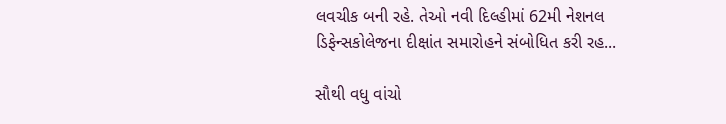લવચીક બની રહે. તેઓ નવી દિલ્હીમાં 62મી નેશનલ ડિફેન્સકોલેજના દીક્ષાંત સમારોહને સંબોધિત કરી રહ...

સૌથી વધુ વાંચો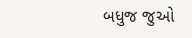બધુજ જુઓ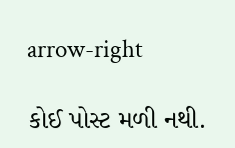arrow-right

કોઈ પોસ્ટ મળી નથી.